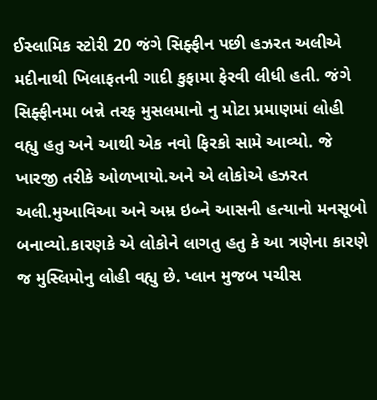ઈસ્લામિક સ્ટોરી 20 જંગે સિફ્ફીન પછી હઝરત અલીએ મદીનાથી ખિલાફતની ગાદી કુફામા ફેરવી લીધી હતી. જંગે સિફ્ફીનમા બન્ને તરફ મુસલમાનો નુ મોટા પ્રમાણમાં લોહી વહ્યુ હતુ અને આથી એક નવો ફિરકો સામે આવ્યો. જે ખારજી તરીકે ઓળખાયો.અને એ લોકોએ હઝરત અલી.મુઆવિઆ અને અમ્ર ઇબ્ને આસની હત્યાનો મનસૂબો બનાવ્યો.કારણકે એ લોકોને લાગતુ હતુ કે આ ત્રણેના કારણે જ મુસ્લિમોનુ લોહી વહ્યુ છે. પ્લાન મુજબ પચીસ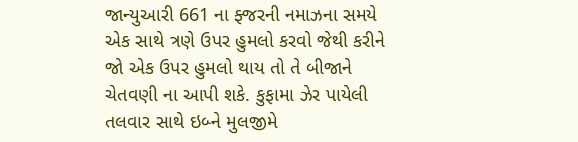જાન્યુઆરી 661 ના ફ્જરની નમાઝના સમયે એક સાથે ત્રણે ઉપર હુમલો કરવો જેથી કરીને જો એક ઉપર હુમલો થાય તો તે બીજાને ચેતવણી ના આપી શકે. કુફામા ઝેર પાયેલી તલવાર સાથે ઇબ્ને મુલજીમે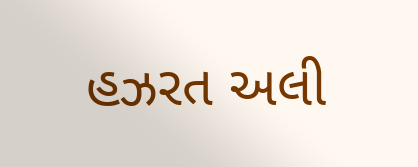હઝરત અલી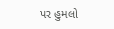પર હુમલો